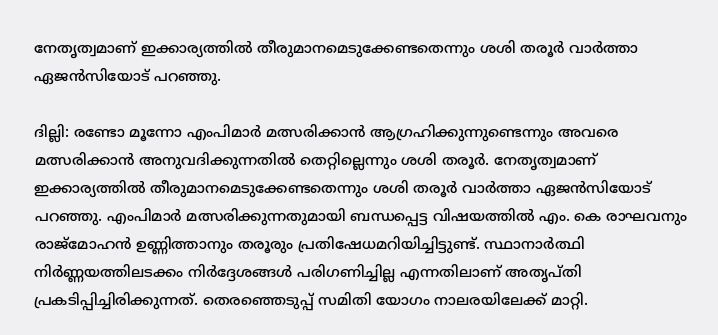നേതൃത്വമാണ് ഇക്കാര്യത്തിൽ തീരുമാനമെടുക്കേണ്ടതെന്നും ശശി തരൂർ വാർത്താ ഏജൻസിയോട് പറഞ്ഞു.

ദില്ലി: രണ്ടോ മൂന്നോ എംപിമാർ മത്സരിക്കാൻ ആഗ്രഹിക്കുന്നുണ്ടെന്നും അവരെ മത്സരിക്കാൻ അനുവദിക്കുന്നതിൽ തെറ്റില്ലെന്നും ശശി തരൂർ. നേതൃത്വമാണ് ഇക്കാര്യത്തിൽ തീരുമാനമെടുക്കേണ്ടതെന്നും ശശി തരൂർ വാർത്താ ഏജൻസിയോട് പറഞ്ഞു. എംപിമാര്‍ മത്സരിക്കുന്നതുമായി ബന്ധപ്പെട്ട വിഷയത്തിൽ എം. കെ രാഘവനും രാജ്മോഹൻ ഉണ്ണിത്താനും തരൂരും പ്രതിഷേധമറിയിച്ചിട്ടുണ്ട്. സ്ഥാനാർത്ഥി നിർണ്ണയത്തിലടക്കം നിർദ്ദേശങ്ങൾ പരിഗണിച്ചില്ല എന്നതിലാണ് അതൃ‍പ്തി പ്രകടിപ്പിച്ചിരിക്കുന്നത്. തെരഞ്ഞെടുപ്പ് സമിതി യോഗം നാലരയിലേക്ക് മാറ്റി.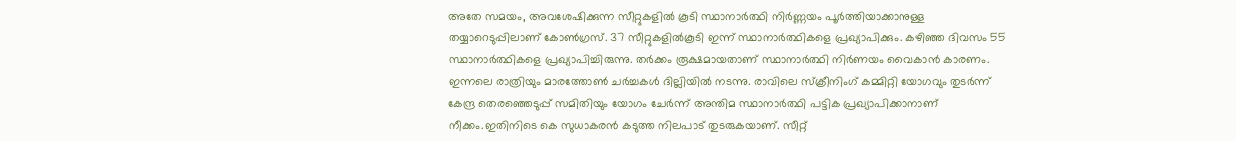അതേ സമയം, അവശേഷിക്കുന്ന സീറ്റുകളിൽ കൂടി സ്ഥാനാർത്ഥി നിർണ്ണയം പൂർത്തിയാക്കാനുള്ള തയ്യാറെടുപ്പിലാണ് കോൺഗ്രസ്. 37 സീറ്റുകളിൽകൂടി ഇന്ന് സ്ഥാനാർത്ഥികളെ പ്രഖ്യാപിക്കും. കഴിഞ്ഞ ദിവസം 55 സ്ഥാനാർത്ഥികളെ പ്രഖ്യാപിച്ചിരുന്നു. തർക്കം രൂക്ഷമായതാണ് സ്ഥാനാർത്ഥി നിർണയം വൈകാൻ കാരണം. ഇന്നലെ രാത്രിയും മാരത്തോൺ ചർച്ചകൾ ദില്ലിയിൽ നടന്നു. രാവിലെ സ്ക്രീനിംഗ് കമ്മിറ്റി യോഗവും തുടർന്ന് കേന്ദ്ര തെരഞ്ഞെടുപ്പ് സമിതിയും യോഗം ചേർന്ന് അന്തിമ സ്ഥാനാർത്ഥി പട്ടിക പ്രഖ്യാപിക്കാനാണ് നീക്കം.ഇതിനിടെ കെ സുധാകരൻ കടുത്ത നിലപാട് തുടരുകയാണ്. സീറ്റ്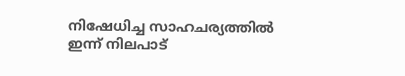നിഷേധിച്ച സാഹചര്യത്തിൽ ഇന്ന് നിലപാട്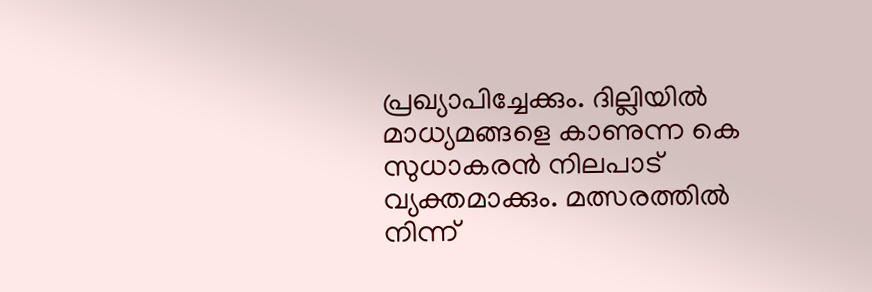പ്രഖ്യാപിച്ചേക്കും. ദില്ലിയിൽ മാധ്യമങ്ങളെ കാണുന്ന കെ സുധാകരൻ നിലപാട് വ്യക്തമാക്കും. മത്സരത്തിൽ നിന്ന്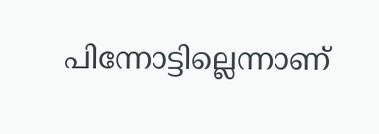പിന്നോട്ടില്ലെന്നാണ്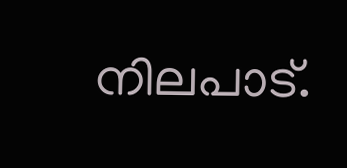നിലപാട്.